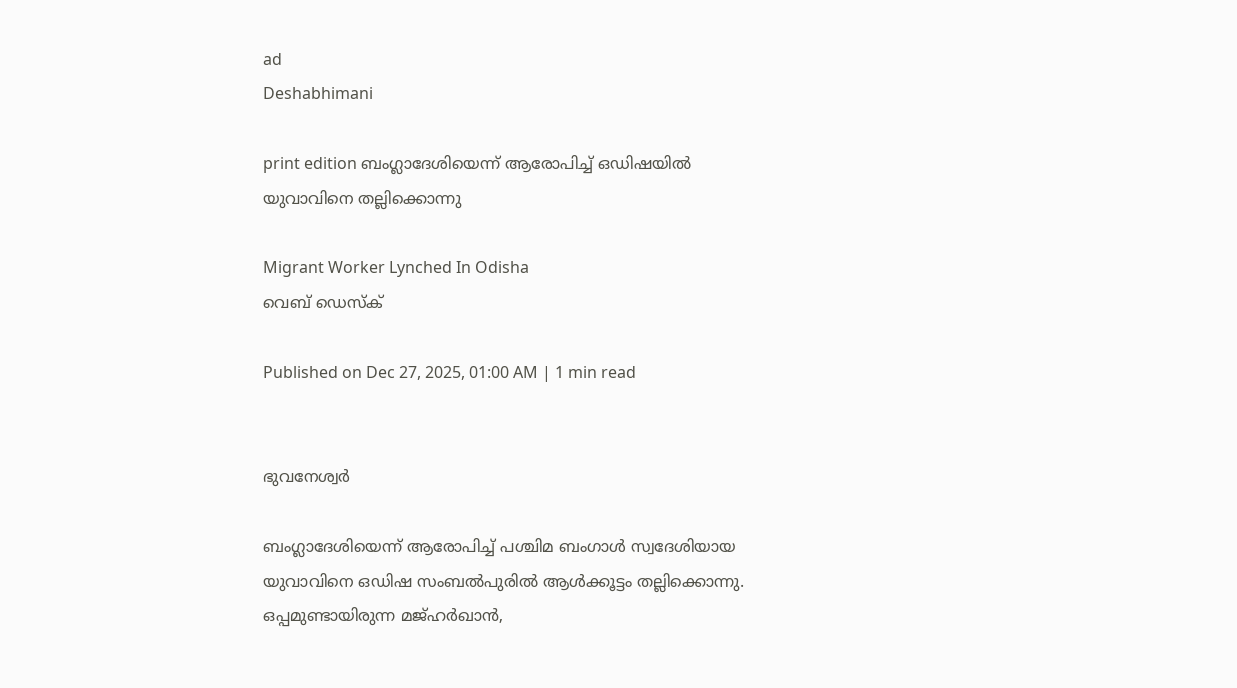ad
Deshabhimani

print edition ബംഗ്ലാദേശിയെന്ന് ആരോപിച്ച് ഒഡിഷയിൽ യുവാവിനെ തല്ലിക്കൊന്നു

Migrant Worker Lynched In Odisha
വെബ് ഡെസ്ക്

Published on Dec 27, 2025, 01:00 AM | 1 min read


ഭുവനേശ്വര്‍

ബംഗ്ലാദേശിയെന്ന് ആരോപിച്ച് പശ്ചിമ ബംഗാള്‍ സ്വദേശിയായ യുവാവിനെ ഒഡിഷ സംബല്‍പുരിൽ ആള്‍ക്കൂട്ടം തല്ലിക്കൊന്നു. ഒപ്പമുണ്ടായിരുന്ന മജ്‌ഹർഖാൻ,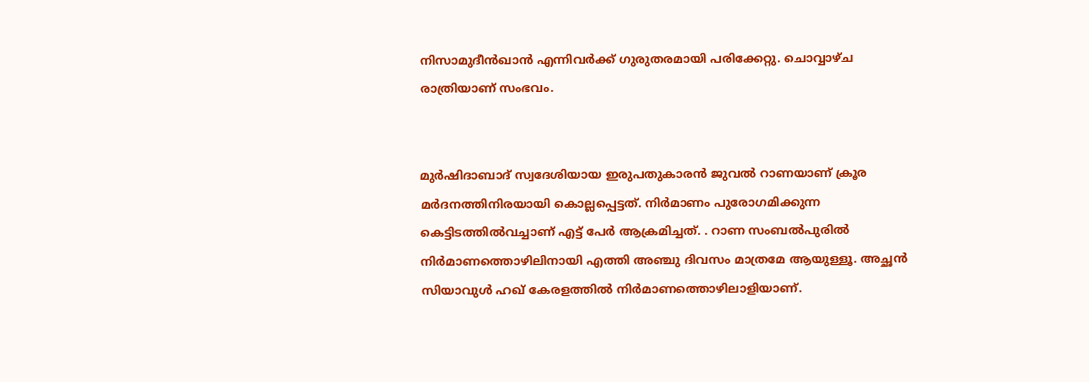നിസാമുദീൻഖാൻ എന്നിവർക്ക്‌ ഗുരുതരമായി പരിക്കേറ്റു. ചൊവ്വാഴ്ച രാത്രിയാണ് സംഭവം.


മുര്‍ഷിദാബാദ് സ്വദേശിയായ ഇരുപതുകാരൻ ജുവൽ റാണയാണ് ക്രൂര മര്‍ദനത്തിനിരയായി കൊല്ലപ്പെട്ടത്. നിര്‍മാണം പുരോഗമിക്കുന്ന കെട്ടിടത്തിൽവച്ചാണ് എട്ട് പേര്‍ ആക്രമിച്ചത്. . റാണ സംബൽപുരിൽ നിര്‍മാണത്തൊഴിലിനായി എത്തി അഞ്ചു ദിവസം മാത്രമേ ആയുള്ളൂ. അച്ഛൻ സിയാവുള്‍ ഹഖ് കേരളത്തിൽ നിര്‍മാണത്തൊഴിലാളിയാണ്.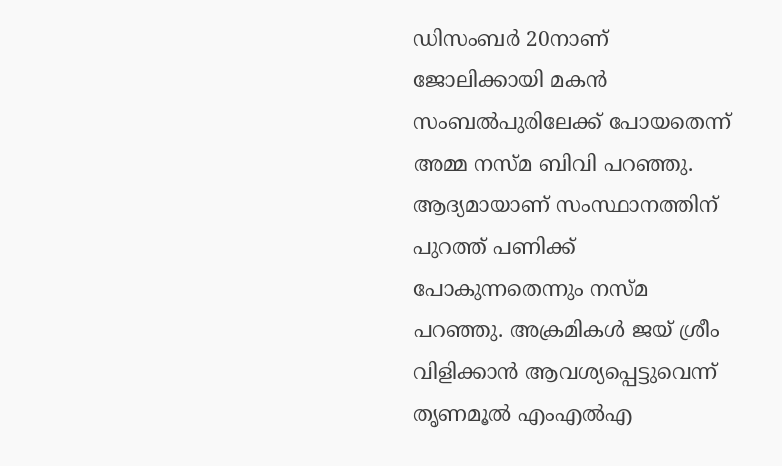ഡിസംബര്‍ 20നാണ് ജോലിക്കായി മകൻ സംബല്‍പുരിലേക്ക് പോയതെന്ന് അമ്മ നസ്‍മ ബിവി പറഞ്ഞു. ആദ്യമായാണ് സംസ്ഥാനത്തിന് പുറത്ത് പണിക്ക് പോകുന്നതെന്നും നസ്‍മ പറഞ്ഞു. അക്രമികള്‍ ജയ്‍ ശ്രീം വിളിക്കാൻ ആവശ്യപ്പെട്ടുവെന്ന് തൃണമൂൽ എംഎൽഎ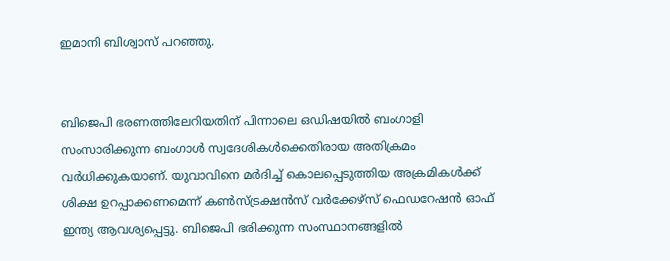ഇമാനി ബിശ്വാസ് പറഞ്ഞു.


ബിജെപി ഭരണത്തിലേറിയതിന് പിന്നാലെ ഒഡിഷയിൽ ബംഗാളി സംസാരിക്കുന്ന ബംഗാള്‍ സ്വദേശികള്‍ക്കെതിരായ അതിക്രമം വര്‍ധിക്കുകയാണ്. യുവാവിനെ മർദിച്ച്‌ കൊലപ്പെടുത്തിയ അക്രമികൾക്ക്‌ ശിക്ഷ ഉറപ്പാക്കണമെന്ന്‌ കൺസ്‌ട്രക്ഷൻസ്‌ വർക്കേഴ്‌സ്‌ ഫെഡറേഷൻ ഓഫ്‌ ഇന്ത്യ ആവശ്യപ്പെട്ടു. ബിജെപി ഭരിക്കുന്ന സംസ്ഥാനങ്ങളിൽ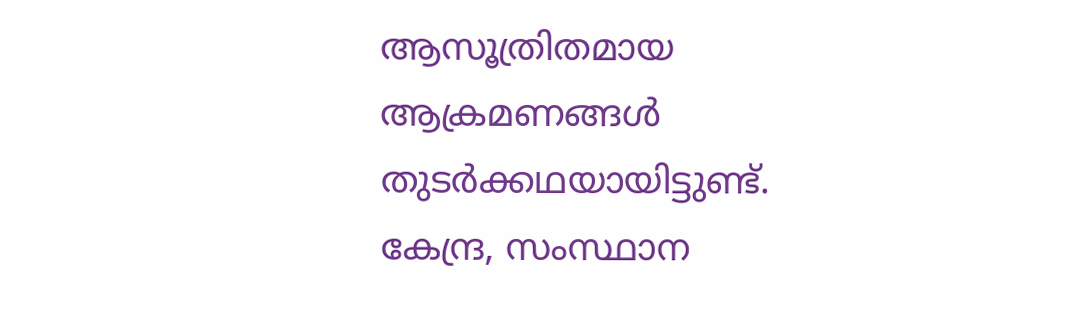ആസൂത്രിതമായ ആക്രമണങ്ങൾ തുടർക്കഥയായിട്ടുണ്ട്‌. കേന്ദ്ര, സംസ്ഥാന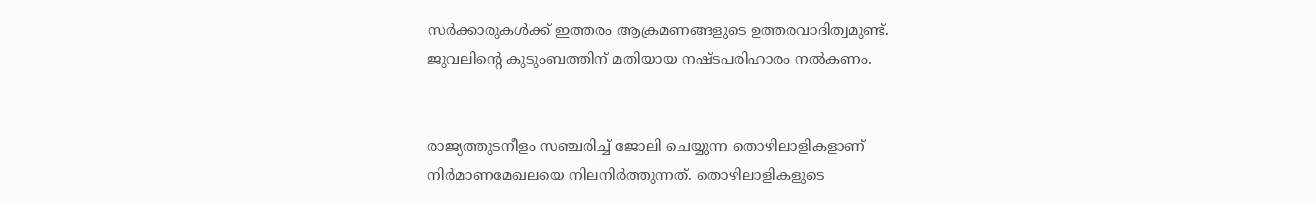സർക്കാരുകൾക്ക്‌ ഇത്തരം ആക്രമണങ്ങളുടെ ഉത്തരവാദിത്വമുണ്ട്‌. ജുവലിന്റെ കുടുംബത്തിന്‌ മതിയായ നഷ്ടപരിഹാരം നൽകണം.


രാജ്യത്തുടനീളം സഞ്ചരിച്ച്‌ ജോലി ചെയ്യുന്ന തൊഴിലാളികളാണ്‌ നിർമാണമേഖലയെ നിലനിർത്തുന്നത്‌. തൊഴിലാളികളുടെ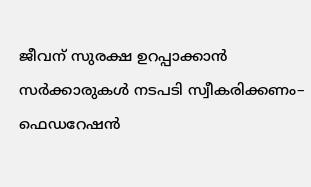ജീവന്‌ സുരക്ഷ ഉറപ്പാക്കാൻ സർക്കാരുകൾ നടപടി സ്വീകരിക്കണം– ഫെഡറേഷൻ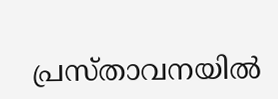പ്രസ്‌താവനയിൽ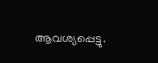ആവശ്യപ്പെട്ടു.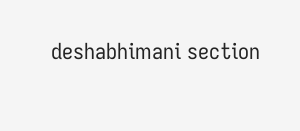deshabhimani section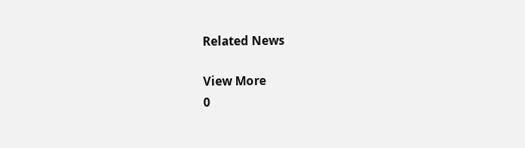Related News

View More
0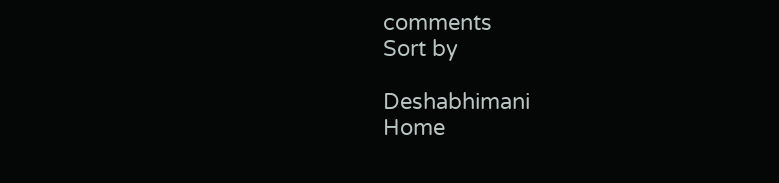comments
Sort by

Deshabhimani
Home